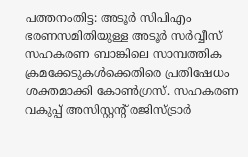പത്തനംതിട്ട: അടൂർ സിപിഎം ഭരണസമിതിയുള്ള അടൂർ സർവ്വീസ് സഹകരണ ബാങ്കിലെ സാമ്പത്തിക ക്രമക്കേടുകൾക്കെതിരെ പ്രതിഷേധം ശക്തമാക്കി കോൺഗ്രസ്. സഹകരണ വകുപ്പ് അസിസ്റ്റന്റ് രജിസ്ട്രാർ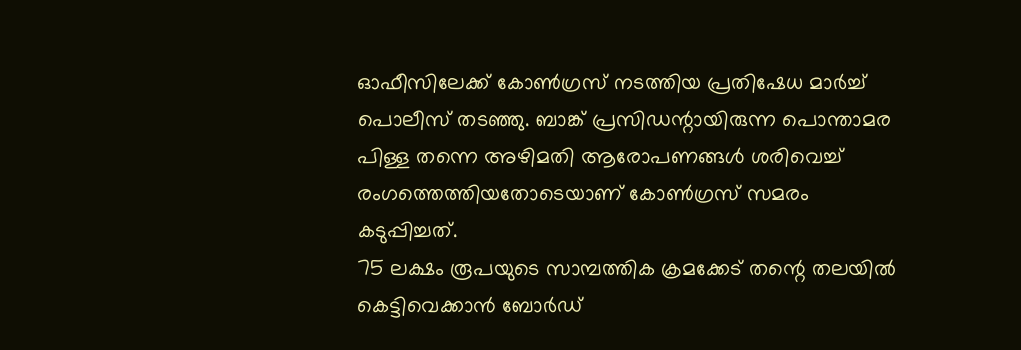ഓഫീസിലേക്ക് കോൺഗ്രസ് നടത്തിയ പ്രതിഷേധ മാർച്ച് പൊലീസ് തടഞ്ഞു. ബാങ്ക് പ്രസിഡന്റായിരുന്ന പൊന്താമര പിള്ള തന്നെ അഴിമതി ആരോപണങ്ങൾ ശരിവെച്ച് രംഗത്തെത്തിയതോടെയാണ് കോൺഗ്രസ് സമരം കടുപ്പിച്ചത്.
75 ലക്ഷം രൂപയുടെ സാമ്പത്തിക ക്രമക്കേട് തന്റെ തലയിൽ കെട്ടിവെക്കാൻ ബോർഡ്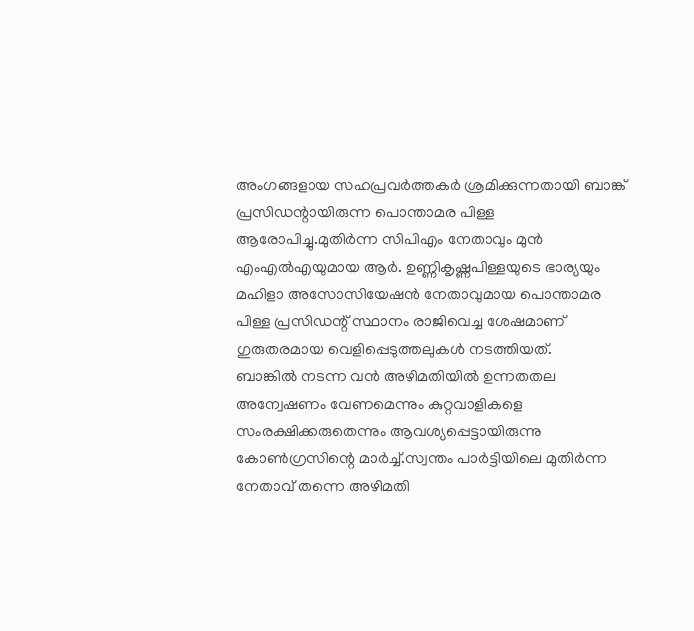അംഗങ്ങളായ സഹപ്രവർത്തകർ ശ്രമിക്കുന്നതായി ബാങ്ക് പ്രസിഡന്റായിരുന്ന പൊന്താമര പിള്ള ആരോപിച്ചു.മുതിർന്ന സിപിഎം നേതാവും മുൻ എംഎൽഎയുമായ ആർ. ഉണ്ണികൃഷ്ണപിള്ളയുടെ ഭാര്യയും മഹിളാ അസോസിയേഷൻ നേതാവുമായ പൊന്താമര പിള്ള പ്രസിഡന്റ് സ്ഥാനം രാജിവെച്ച ശേഷമാണ് ഗുരുതരമായ വെളിപ്പെടുത്തലുകൾ നടത്തിയത്.
ബാങ്കിൽ നടന്ന വൻ അഴിമതിയിൽ ഉന്നതതല അന്വേഷണം വേണമെന്നും കുറ്റവാളികളെ സംരക്ഷിക്കരുതെന്നും ആവശ്യപ്പെട്ടായിരുന്നു കോൺഗ്രസിന്റെ മാർച്ച്.സ്വന്തം പാർട്ടിയിലെ മുതിർന്ന നേതാവ് തന്നെ അഴിമതി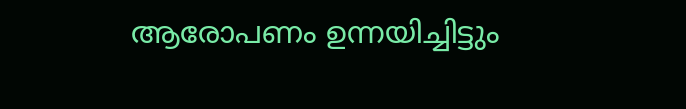ആരോപണം ഉന്നയിച്ചിട്ടും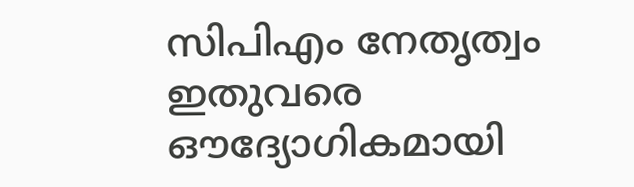സിപിഎം നേതൃത്വം ഇതുവരെ ഔദ്യോഗികമായി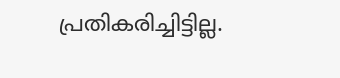പ്രതികരിച്ചിട്ടില്ല.